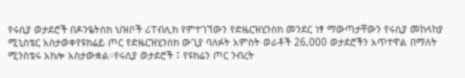የሩሲያ ወታደሮች በዶንዬትስክ ህዝቦች ሪፐብሊክ የምተገኘውን የድዜርዝሂንስክ መንደር ነፃ ማውጣታቸውን የሩሲያ መከላከያ ሚኒስቴር አስታወቀየዩክሬይ ጦር የድዜርዝሂንስክ ውጊያ ባለፉት አምስት ወራቶች 26,000 ወታደሮችን አጥተዋል በማለት ሚንስቴሩ አክሎ አስታውቋል።የሩሲያ ወታደሮች ፤ የዩክሬን ጦር ንብረት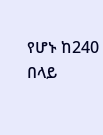የሆኑ ከ240 በላይ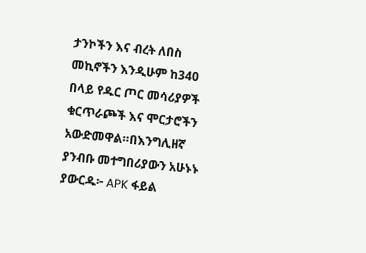ታንኮችን እና ብረት ለበስ መኪኖችን እንዲሁም ከ340 በላይ የዱር ጦር መሳሪያዎች ቁርጥራጮች እና ሞርታሮችን አውድመዋል።በእንግሊዘኛ ያንብቡ መተግበሪያውን አሁኑኑ ያውርዱ፦ APK ፋይል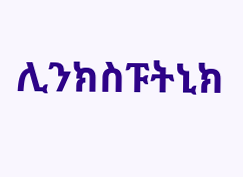ሊንክስፑትኒክ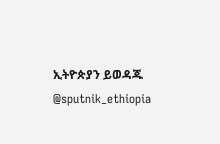ኢትዮጵያን ይወዳጁ @sputnik_ethiopia